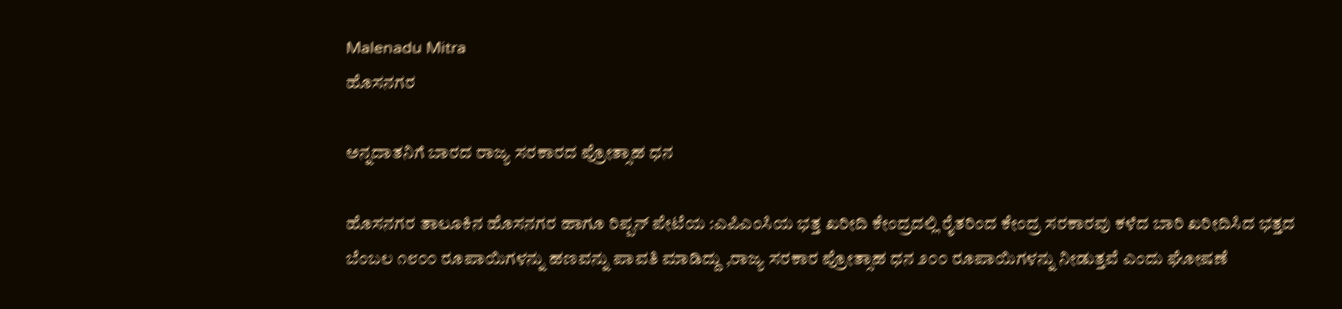Malenadu Mitra
ಹೊಸನಗರ

ಅನ್ನದಾತನಿಗೆ ಬಾರದ ರಾಜ್ಯ ಸರಕಾರದ ಪ್ರೋತ್ಸಾಹ ಧನ

ಹೊಸನಗರ ತಾಲೂಕಿನ ಹೊಸನಗರ ಹಾಗೂ ರಿಪ್ಪನ್ ಪೇಟೆಯ :ಎಪಿಎಂಸಿಯ ಭತ್ತ ಖರೀದಿ ಕೇಂದ್ರದಲ್ಲಿ ರೈತರಿಂದ ಕೇಂದ್ರ ಸರಕಾರವು ಕಳೆದ ಬಾರಿ ಖರೀದಿಸಿದ ಭತ್ತದ ಬೆಂಬಲ ೧೮೦೦ ರೂಪಾಯಿಗಳನ್ನು ಹಣವನ್ನು ಪಾವತಿ ಮಾಡಿದ್ದು ,ರಾಜ್ಯ ಸರಕಾರ ಪ್ರೋತ್ಸಾಹ ಧನ ೨೦೦ ರೂಪಾಯಿಗಳನ್ನು ನೀಡುತ್ತವೆ ಎಂದು ಘೋಷಣೆ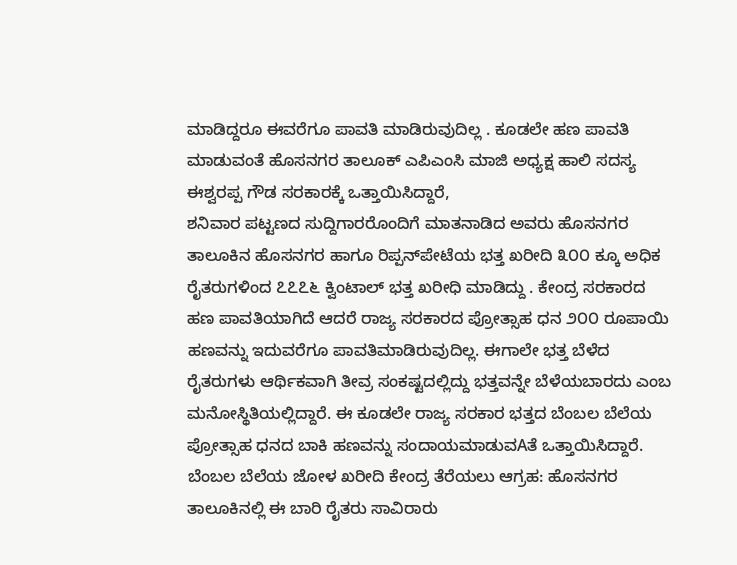ಮಾಡಿದ್ದರೂ ಈವರೆಗೂ ಪಾವತಿ ಮಾಡಿರುವುದಿಲ್ಲ . ಕೂಡಲೇ ಹಣ ಪಾವತಿ ಮಾಡುವಂತೆ ಹೊಸನಗರ ತಾಲೂಕ್ ಎಪಿಎಂಸಿ ಮಾಜಿ ಅಧ್ಯಕ್ಷ ಹಾಲಿ ಸದಸ್ಯ ಈಶ್ವರಪ್ಪ ಗೌಡ ಸರಕಾರಕ್ಕೆ ಒತ್ತಾಯಿಸಿದ್ದಾರೆ,
ಶನಿವಾರ ಪಟ್ಟಣದ ಸುದ್ದಿಗಾರರೊಂದಿಗೆ ಮಾತನಾಡಿದ ಅವರು ಹೊಸನಗರ ತಾಲೂಕಿನ ಹೊಸನಗರ ಹಾಗೂ ರಿಪ್ಪನ್‌ಪೇಟೆಯ ಭತ್ತ ಖರೀದಿ ೩೦೦ ಕ್ಕೂ ಅಧಿಕ ರೈತರುಗಳಿಂದ ೭೭೭೬ ಕ್ವಿಂಟಾಲ್ ಭತ್ತ ಖರೀಧಿ ಮಾಡಿದ್ದು . ಕೇಂದ್ರ ಸರಕಾರದ ಹಣ ಪಾವತಿಯಾಗಿದೆ ಆದರೆ ರಾಜ್ಯ ಸರಕಾರದ ಪ್ರೋತ್ಸಾಹ ಧನ ೨೦೦ ರೂಪಾಯಿ ಹಣವನ್ನು ಇದುವರೆಗೂ ಪಾವತಿಮಾಡಿರುವುದಿಲ್ಲ. ಈಗಾಲೇ ಭತ್ತ ಬೆಳೆದ ರೈತರುಗಳು ಆರ್ಥಿಕವಾಗಿ ತೀವ್ರ ಸಂಕಷ್ಟದಲ್ಲಿದ್ದು ಭತ್ತವನ್ನೇ ಬೆಳೆಯಬಾರದು ಎಂಬ ಮನೋಸ್ಥಿತಿಯಲ್ಲಿದ್ದಾರೆ. ಈ ಕೂಡಲೇ ರಾಜ್ಯ ಸರಕಾರ ಭತ್ತದ ಬೆಂಬಲ ಬೆಲೆಯ ಪ್ರೋತ್ಸಾಹ ಧನದ ಬಾಕಿ ಹಣವನ್ನು ಸಂದಾಯಮಾಡುವAತೆ ಒತ್ತಾಯಿಸಿದ್ದಾರೆ.
ಬೆಂಬಲ ಬೆಲೆಯ ಜೋಳ ಖರೀದಿ ಕೇಂದ್ರ ತೆರೆಯಲು ಆಗ್ರಹ: ಹೊಸನಗರ ತಾಲೂಕಿನಲ್ಲಿ ಈ ಬಾರಿ ರೈತರು ಸಾವಿರಾರು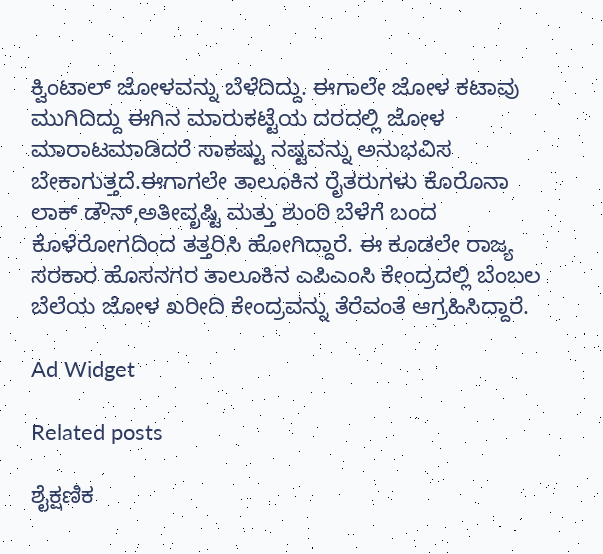ಕ್ವಿಂಟಾಲ್ ಜೋಳವನ್ನು ಬೆಳೆದಿದ್ದು. ಈಗಾಲೇ ಜೋಳ ಕಟಾವು ಮುಗಿದಿದ್ದು ಈಗಿನ ಮಾರುಕಟ್ಟೆಯ ದರದಲ್ಲಿ ಜೋಳ ಮಾರಾಟಮಾಡಿದರೆ ಸಾಕಷ್ಟು ನಷ್ಟವನ್ನು ಅನುಭವಿಸ ಬೇಕಾಗುತ್ತದೆ.ಈಗಾಗಲೇ ತಾಲೂಕಿನ ರೈತರುಗಳು ಕೊರೊನಾ ಲಾಕ್ ಡೌನ್,ಅತೀವೃಷ್ಟಿ ಮತ್ತು ಶುಂಠಿ ಬೆಳೆಗೆ ಬಂದ ಕೊಳೆರೋಗದಿಂದ ತತ್ತರಿಸಿ ಹೋಗಿದ್ದಾರೆ. ಈ ಕೂಡಲೇ ರಾಜ್ಯ ಸರಕಾರ ಹೊಸನಗರ ತಾಲೂಕಿನ ಎಪಿಎಂಸಿ ಕೇಂದ್ರದಲ್ಲಿ ಬೆಂಬಲ ಬೆಲೆಯ ಜೋಳ ಖರೀದಿ ಕೇಂದ್ರವನ್ನು ತೆರೆವಂತೆ ಆಗ್ರಹಿಸಿದ್ದಾರೆ.

Ad Widget

Related posts

ಶೈಕ್ಷಣಿಕ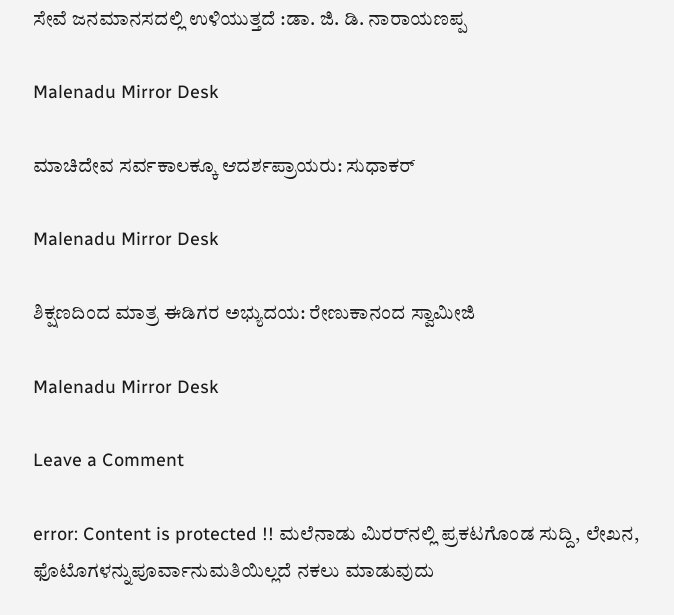ಸೇವೆ ಜನಮಾನಸದಲ್ಲಿ ಉಳಿಯುತ್ತದೆ :ಡಾ. ಜಿ. ಡಿ. ನಾರಾಯಣಪ್ಪ

Malenadu Mirror Desk

ಮಾಚಿದೇವ ಸರ್ವಕಾಲಕ್ಕೂ ಆದರ್ಶಪ್ರಾಯರು: ಸುಧಾಕರ್

Malenadu Mirror Desk

ಶಿಕ್ಷಣದಿಂದ ಮಾತ್ರ ಈಡಿಗರ ಅಭ್ಯುದಯ: ರೇಣುಕಾನಂದ ಸ್ವಾಮೀಜಿ

Malenadu Mirror Desk

Leave a Comment

error: Content is protected !! ಮಲೆನಾಡು ಮಿರರ್‌ನಲ್ಲಿ ಪ್ರಕಟಗೊಂಡ ಸುದ್ದಿ, ಲೇಖನ, ಫೊಟೊಗಳನ್ನುಪೂರ್ವಾನುಮತಿಯಿಲ್ಲದೆ ನಕಲು ಮಾಡುವುದು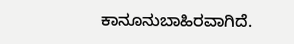ಕಾನೂನುಬಾಹಿರವಾಗಿದೆ.